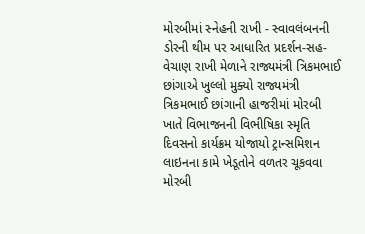મોરબીમાં સ્નેહની રાખી - સ્વાવલંબનની ડોરની થીમ પર આધારિત પ્રદર્શન-સહ-વેચાણ રાખી મેળાને રાજ્યમંત્રી ત્રિકમભાઈ છાંગાએ ખુલ્લો મુક્યો રાજ્યમંત્રી ત્રિકમભાઈ છાંગાની હાજરીમાં મોરબી ખાતે વિભાજનની વિભીષિકા સ્મૃતિ દિવસનો કાર્યક્રમ યોજાયો ટ્રાન્સમિશન લાઇનના કામે ખેડૂતોને વળતર ચૂકવવા મોરબી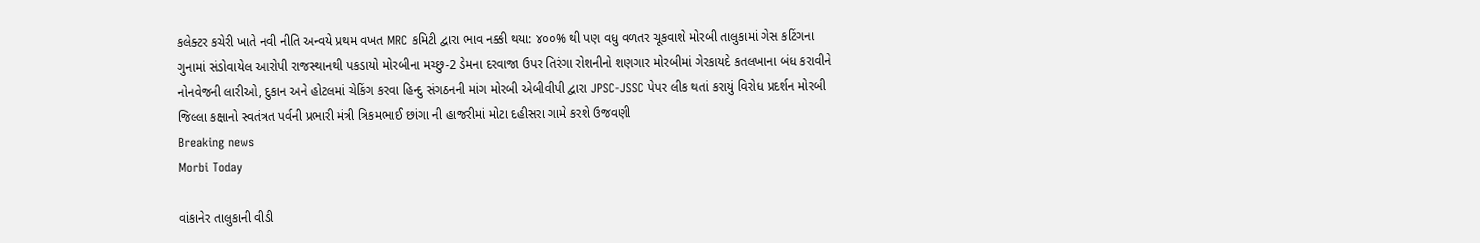કલેક્ટર કચેરી ખાતે નવી નીતિ અન્વયે પ્રથમ વખત MRC કમિટી દ્વારા ભાવ નક્કી થયા: ૪૦૦% થી પણ વધુ વળતર ચૂકવાશે મોરબી તાલુકામાં ગેસ કટિંગના ગુનામાં સંડોવાયેલ આરોપી રાજસ્થાનથી પકડાયો મોરબીના મચ્છુ-2 ડેમના દરવાજા ઉપર તિરંગા રોશનીનો શણગાર મોરબીમાં ગેરકાયદે કતલખાના બંધ કરાવીને નોનવેજની લારીઓ, દુકાન અને હોટલમાં ચેકિંગ કરવા હિન્દુ સંગઠનની માંગ મોરબી એબીવીપી દ્વારા JPSC-JSSC પેપર લીક થતાં કરાયું વિરોધ પ્રદર્શન મોરબી જિલ્લા કક્ષાનો સ્વતંત્રત પર્વની પ્રભારી મંત્રી ત્રિકમભાઈ છાંગા ની હાજરીમાં મોટા દહીસરા ગામે કરશે ઉજવણી
Breaking news
Morbi Today

વાંકાનેર તાલુકાની વીડી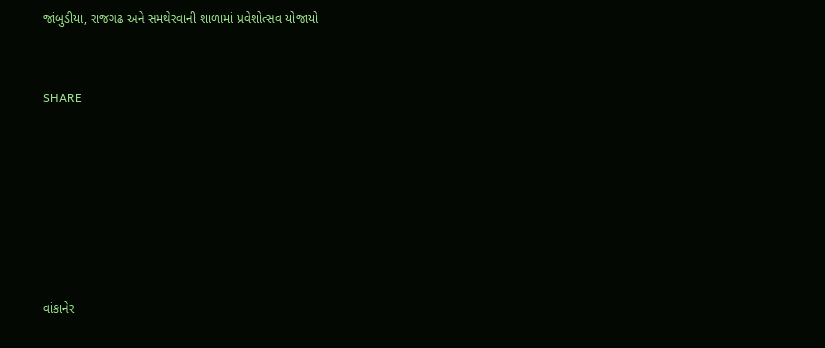જાંબુડીયા, રાજગઢ અને સમથેરવાની શાળામાં પ્રવેશોત્સવ યોજાયો


SHARE







વાંકાનેર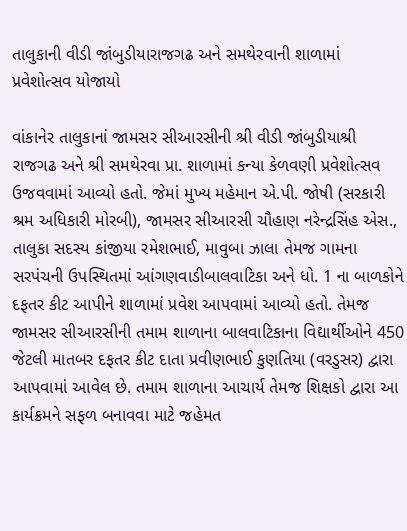તાલુકાની વીડી જાંબુડીયારાજગઢ અને સમથેરવાની શાળામાં પ્રવેશોત્સવ યોજાયો

વાંકાનેર તાલુકાનાં જામસર સીઆરસીની શ્રી વીડી જાંબુડીયાશ્રી રાજગઢ અને શ્રી સમથેરવા પ્રા. શાળામાં કન્યા કેળવણી પ્રવેશોત્સવ ઉજવવામાં આવ્યો હતો. જેમાં મુખ્ય મહેમાન એ.પી. જોષી (સરકારી શ્રમ અધિકારી મોરબી), જામસર સીઆરસી ચૌહાણ નરેન્દ્રસિંહ એસ., તાલુકા સદસ્ય કાંજીયા રમેશભાઈ, માવુબા ઝાલા તેમજ ગામના સરપંચની ઉપસ્થિતમાં આંગણવાડીબાલવાટિકા અને ધો. 1 ના બાળકોને દફતર કીટ આપીને શાળામાં પ્રવેશ આપવામાં આવ્યો હતો. તેમજ જામસર સીઆરસીની તમામ શાળાના બાલવાટિકાના વિદ્યાર્થીઓને 450 જેટલી માતબર દફતર કીટ દાતા પ્રવીણભાઈ કુણતિયા (વરડુસર) દ્વારા આપવામાં આવેલ છે. તમામ શાળાના આચાર્ય તેમજ શિક્ષકો દ્વારા આ કાર્યક્રમને સફળ બનાવવા માટે જહેમત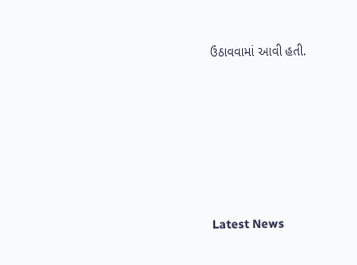ઉઠાવવામાં આવી હતી.






Latest News